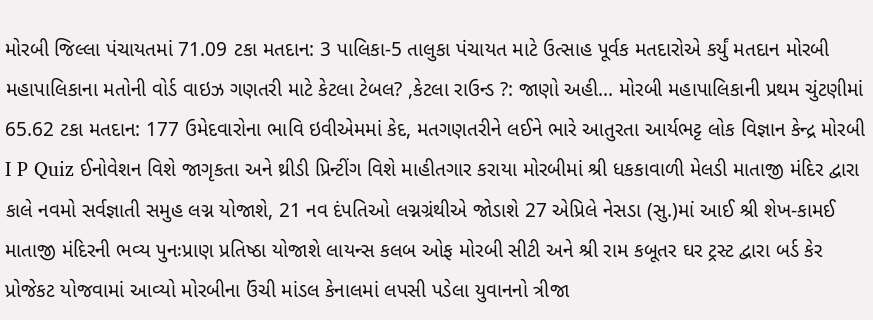મોરબી જિલ્લા પંચાયતમાં 71.09 ટકા મતદાન: 3 પાલિકા-5 તાલુકા પંચાયત માટે ઉત્સાહ પૂર્વક મતદારોએ કર્યું મતદાન મોરબી મહાપાલિકાના મતોની વોર્ડ વાઇઝ ગણતરી માટે કેટલા ટેબલ? ,કેટલા રાઉન્ડ ?: જાણો અહી... મોરબી મહાપાલિકાની પ્રથમ ચુંટણીમાં 65.62 ટકા મતદાન: 177 ઉમેદવારોના ભાવિ ઇવીએમમાં કેદ, મતગણતરીને લઈને ભારે આતુરતા આર્યભટ્ટ લોક વિજ્ઞાન કેન્દ્ર મોરબી I P Quiz ઈનોવેશન વિશે જાગૃકતા અને થ્રીડી પ્રિન્ટીંગ વિશે માહીતગાર કરાયા મોરબીમાં શ્રી ધકકાવાળી મેલડી માતાજી મંદિર દ્વારા કાલે નવમો સર્વજ્ઞાતી સમુહ લગ્ન યોજાશે, 21 નવ દંપતિઓ લગ્નગ્રંથીએ જોડાશે 27 એપ્રિલે નેસડા (સુ.)માં આઈ શ્રી શેખ-કામઈ માતાજી મંદિરની ભવ્ય પુનઃપ્રાણ પ્રતિષ્ઠા યોજાશે લાયન્સ કલબ ઓફ મોરબી સીટી અને શ્રી રામ કબૂતર ઘર ટ્રસ્ટ દ્વારા બર્ડ કેર પ્રોજેકટ યોજવામાં આવ્યો મોરબીના ઉંચી માંડલ કેનાલમાં લપસી પડેલા યુવાનનો ત્રીજા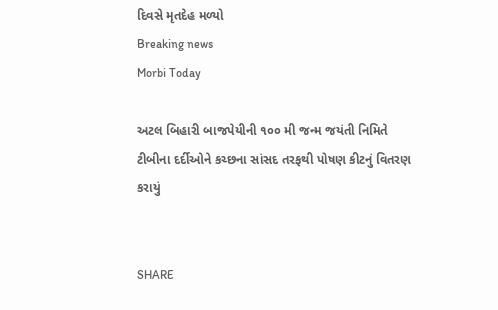દિવસે મૃતદેહ મળ્યો
Breaking news
Morbi Today

અટલ બિહારી બાજપેયીની ૧૦૦ મી જન્મ જયંતી નિમિતે ટીબીના દર્દીઓને કચ્છના સાંસદ તરફથી પોષણ કીટનું વિતરણ કરાયું


SHARE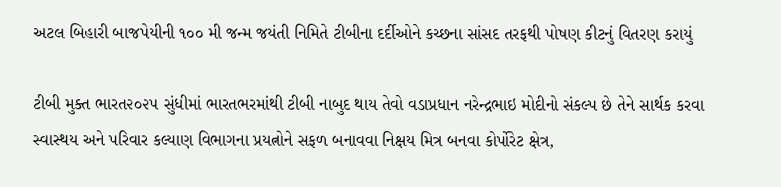અટલ બિહારી બાજપેયીની ૧૦૦ મી જન્મ જયંતી નિમિતે ટીબીના દર્દીઓને કચ્છના સાંસદ તરફથી પોષણ કીટનું વિતરણ કરાયું

ટીબી મુક્ત ભારત૨૦૨૫ સુંધીમાં ભારતભરમાંથી ટીબી નાબુદ થાય તેવો વડાપ્રધાન નરેન્દ્રભાઇ મોદીનો સંકલ્પ છે તેને સાર્થક કરવા સ્વાસ્થય અને પરિવાર કલ્યાણ વિભાગના પ્રયત્નોને સફળ બનાવવા નિક્ષય મિત્ર બનવા કોર્પોરેટ ક્ષેત્ર,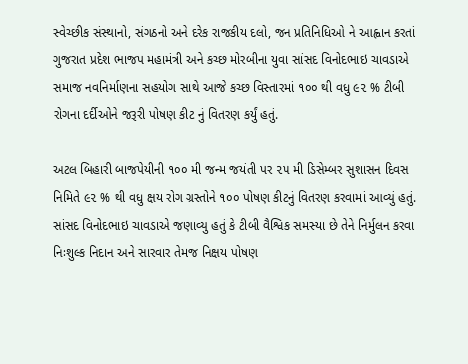સ્વેચ્છીક સંસ્થાનો, સંગઠનો અને દરેક રાજકીય દલો, જન પ્રતિનિધિઓ ને આહ્વાન કરતાં ગુજરાત પ્રદેશ ભાજપ મહામંત્રી અને કચ્છ મોરબીના યુવા સાંસદ વિનોદભાઇ ચાવડાએ સમાજ નવનિર્માણના સહયોગ સાથે આજે કચ્છ વિસ્તારમાં ૧૦૦ થી વધુ ૯૨ % ટીબી રોગના દર્દીઓને જરૂરી પોષણ કીટ નું વિતરણ કર્યું હતું.

અટલ બિહારી બાજપેયીની ૧૦૦ મી જન્મ જયંતી પર ૨૫ મી ડિસેમ્બર સુશાસન દિવસ નિમિતે ૯૨ % થી વધુ ક્ષય રોગ ગ્રસ્તોને ૧૦૦ પોષણ કીટનું વિતરણ કરવામાં આવ્યું હતું. સાંસદ વિનોદભાઇ ચાવડાએ જણાવ્યુ હતું કે ટીબી વૈશ્વિક સમસ્યા છે તેને નિર્મુલન કરવા નિઃશુલ્ક નિદાન અને સારવાર તેમજ નિક્ષય પોષણ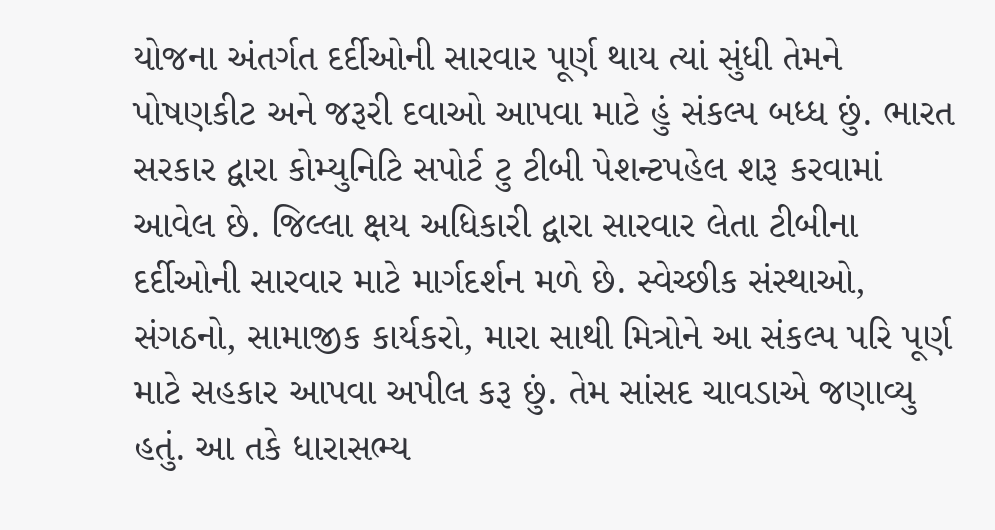યોજના અંતર્ગત દર્દીઓની સારવાર પૂર્ણ થાય ત્યાં સુંધી તેમને પોષણકીટ અને જરૂરી દવાઓ આપવા માટે હું સંકલ્પ બધ્ધ છું. ભારત સરકાર દ્વારા કોમ્યુનિટિ સપોર્ટ ટુ ટીબી પેશન્ટપહેલ શરૂ કરવામાં આવેલ છે. જિલ્લા ક્ષય અધિકારી દ્વારા સારવાર લેતા ટીબીના દર્દીઓની સારવાર માટે માર્ગદર્શન મળે છે. સ્વેચ્છીક સંસ્થાઓ, સંગઠનો, સામાજીક કાર્યકરો, મારા સાથી મિત્રોને આ સંકલ્પ પરિ પૂર્ણ માટે સહકાર આપવા અપીલ કરૂ છું. તેમ સાંસદ ચાવડાએ જણાવ્યુ હતું. આ તકે ધારાસભ્ય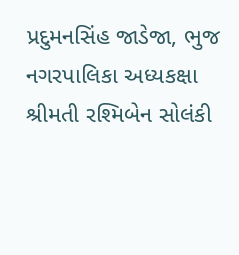પ્રદુમનસિંહ જાડેજા, ભુજ નગરપાલિકા અધ્યકક્ષા શ્રીમતી રશ્મિબેન સોલંકી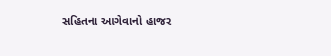સહિતના આગેવાનો હાજર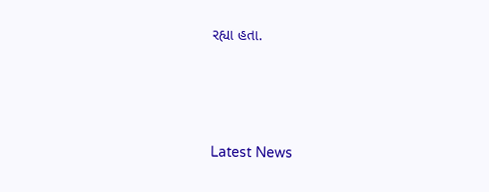રહ્યા હતા.






Latest News